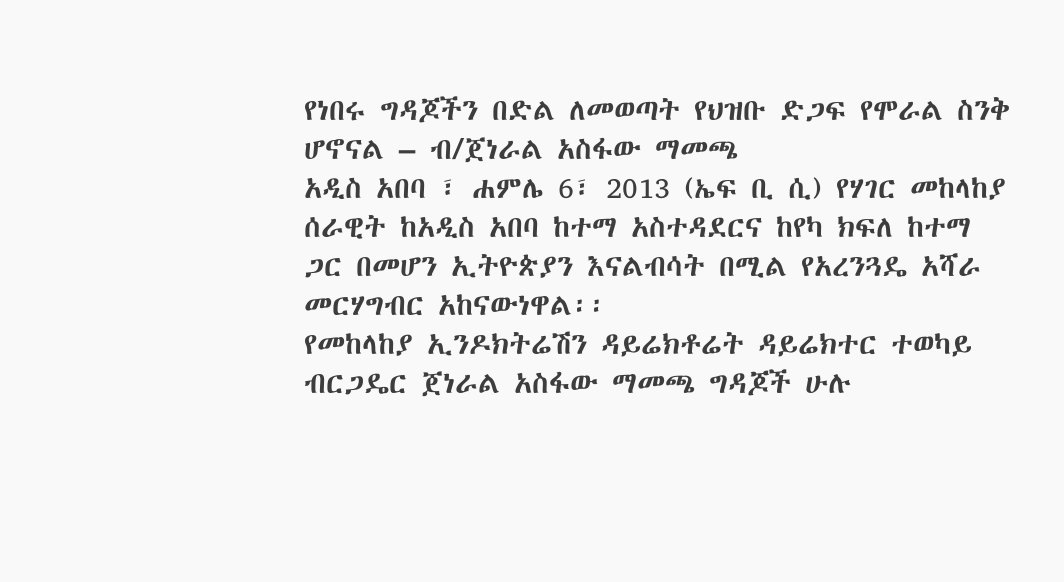የነበሩ ግዳጆችን በድል ለመወጣት የህዝቡ ድጋፍ የሞራል ስንቅ ሆኖናል – ብ/ጀነራል አስፋው ማመጫ
አዲስ አበባ ፣ ሐምሌ 6፣ 2013 (ኤፍ ቢ ሲ) የሃገር መከላከያ ሰራዊት ከአዲስ አበባ ከተማ አስተዳደርና ከየካ ክፍለ ከተማ ጋር በመሆን ኢትዮጵያን እናልብሳት በሚል የአረንጓዴ አሻራ መርሃግብር አከናውነዋል፡፡
የመከላከያ ኢንዶክትሬሽን ዳይሬክቶሬት ዳይሬክተር ተወካይ ብርጋዴር ጀነራል አስፋው ማመጫ ግዳጆች ሁሉ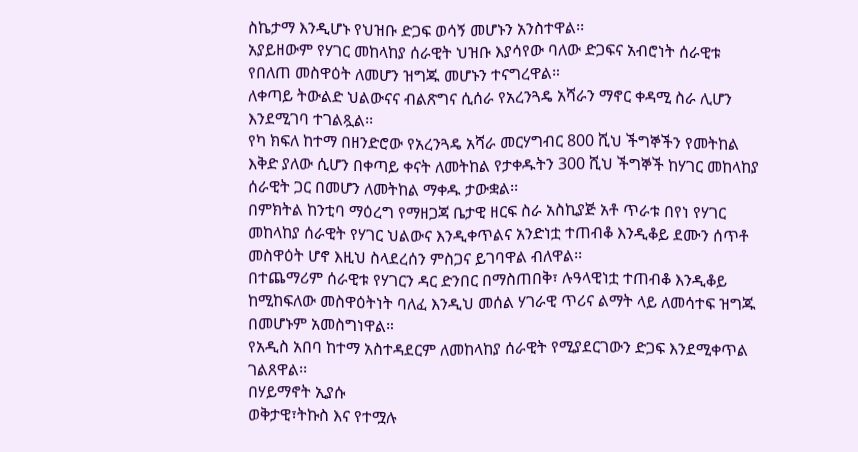ስኬታማ እንዲሆኑ የህዝቡ ድጋፍ ወሳኝ መሆኑን አንስተዋል፡፡
አያይዘውም የሃገር መከላከያ ሰራዊት ህዝቡ እያሳየው ባለው ድጋፍና አብሮነት ሰራዊቱ የበለጠ መስዋዕት ለመሆን ዝግጁ መሆኑን ተናግረዋል።
ለቀጣይ ትውልድ ህልውናና ብልጽግና ሲሰራ የአረንጓዴ አሻራን ማኖር ቀዳሚ ስራ ሊሆን እንደሚገባ ተገልጿል፡፡
የካ ክፍለ ከተማ በዘንድሮው የአረንጓዴ አሻራ መርሃግብር 800 ሺህ ችግኞችን የመትከል እቅድ ያለው ሲሆን በቀጣይ ቀናት ለመትከል የታቀዱትን 300 ሺህ ችግኞች ከሃገር መከላከያ ሰራዊት ጋር በመሆን ለመትከል ማቀዱ ታውቋል፡፡
በምክትል ከንቲባ ማዕረግ የማዘጋጃ ቤታዊ ዘርፍ ስራ አስኪያጅ አቶ ጥራቱ በየነ የሃገር መከላከያ ሰራዊት የሃገር ህልውና እንዲቀጥልና አንድነቷ ተጠብቆ እንዲቆይ ደሙን ሰጥቶ መስዋዕት ሆኖ እዚህ ስላደረሰን ምስጋና ይገባዋል ብለዋል፡፡
በተጨማሪም ሰራዊቱ የሃገርን ዳር ድንበር በማስጠበቅ፣ ሉዓላዊነቷ ተጠብቆ እንዲቆይ ከሚከፍለው መስዋዕትነት ባለፈ እንዲህ መሰል ሃገራዊ ጥሪና ልማት ላይ ለመሳተፍ ዝግጁ በመሆኑም አመስግነዋል።
የአዲስ አበባ ከተማ አስተዳደርም ለመከላከያ ሰራዊት የሚያደርገውን ድጋፍ እንደሚቀጥል ገልጸዋል፡፡
በሃይማኖት ኢያሱ
ወቅታዊ፣ትኩስ እና የተሟሉ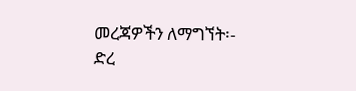መረጃዎችን ለማግኘት፡-
ድረ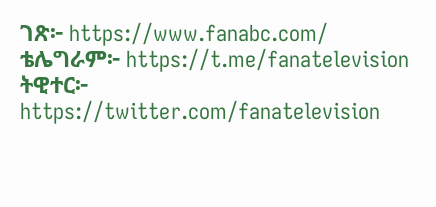ገጽ፦ https://www.fanabc.com/
ቴሌግራም፦ https://t.me/fanatelevision
ትዊተር፦ https://twitter.com/fanatelevision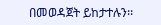በመወዳጀት ይከታተሉን፡፡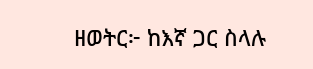ዘወትር፦ ከእኛ ጋር ስላሉ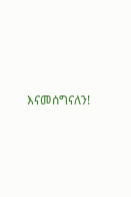እናመሰግናለን!